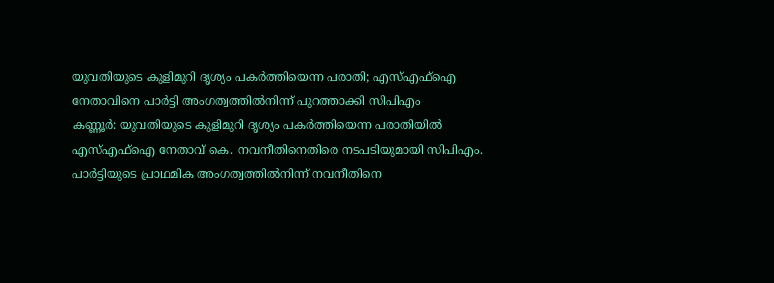യുവതിയുടെ കുളിമുറി ദൃശ്യം പകർത്തിയെന്ന പരാതി; എസ്എഫ്ഐ നേതാവിനെ പാർട്ടി അംഗത്വത്തിൽനിന്ന് പുറത്താക്കി സിപിഎം
കണ്ണൂർ: യുവതിയുടെ കുളിമുറി ദൃശ്യം പകർത്തിയെന്ന പരാതിയിൽ എസ്എഫ്ഐ നേതാവ് കെ. നവനീതിനെതിരെ നടപടിയുമായി സിപിഎം. പാർട്ടിയുടെ പ്രാഥമിക അംഗത്വത്തിൽനിന്ന് നവനീതിനെ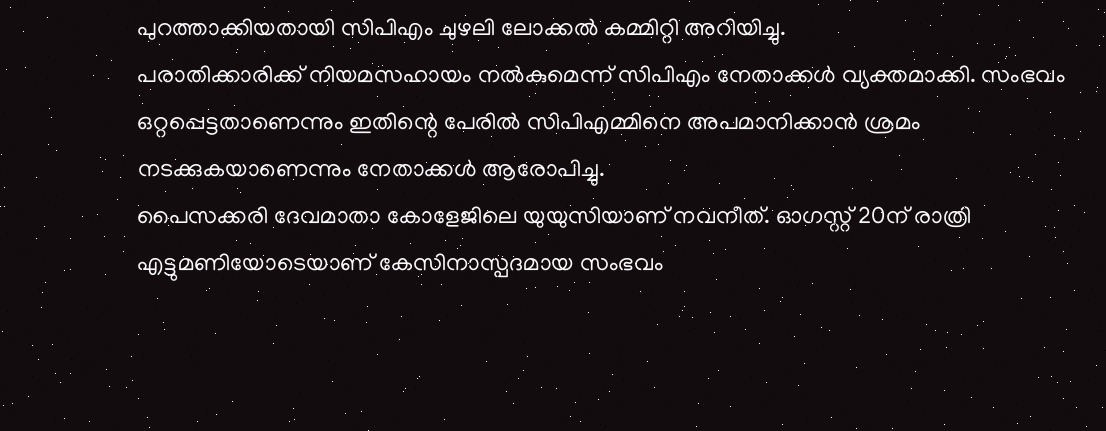പുറത്താക്കിയതായി സിപിഎം ചുഴലി ലോക്കൽ കമ്മിറ്റി അറിയിച്ചു.
പരാതിക്കാരിക്ക് നിയമസഹായം നൽകുമെന്ന് സിപിഎം നേതാക്കൾ വ്യക്തമാക്കി. സംഭവം ഒറ്റപ്പെട്ടതാണെന്നും ഇതിന്റെ പേരിൽ സിപിഎമ്മിനെ അപമാനിക്കാൻ ശ്രമം നടക്കുകയാണെന്നും നേതാക്കൾ ആരോപിച്ചു.
പൈസക്കരി ദേവമാതാ കോളേജിലെ യുയുസിയാണ് നവനീത്. ഓഗസ്റ്റ് 20ന് രാത്രി എട്ടുമണിയോടെയാണ് കേസിനാസ്പദമായ സംഭവം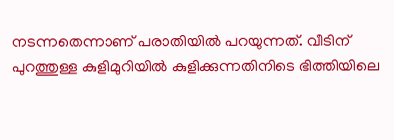നടന്നതെന്നാണ് പരാതിയിൽ പറയുന്നത്. വീടിന് പുറത്തുള്ള കുളിമുറിയിൽ കുളിക്കുന്നതിനിടെ ഭിത്തിയിലെ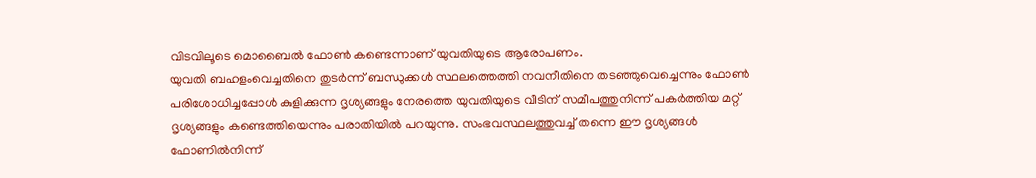വിടവിലൂടെ മൊബൈൽ ഫോൺ കണ്ടെന്നാണ് യുവതിയുടെ ആരോപണം.
യുവതി ബഹളംവെച്ചതിനെ തുടർന്ന് ബന്ധുക്കൾ സ്ഥലത്തെത്തി നവനീതിനെ തടഞ്ഞുവെച്ചെന്നും ഫോൺ പരിശോധിച്ചപ്പോൾ കുളിക്കുന്ന ദൃശ്യങ്ങളും നേരത്തെ യുവതിയുടെ വീടിന് സമീപത്തുനിന്ന് പകർത്തിയ മറ്റ് ദൃശ്യങ്ങളും കണ്ടെത്തിയെന്നും പരാതിയിൽ പറയുന്നു. സംഭവസ്ഥലത്തുവച്ച് തന്നെ ഈ ദൃശ്യങ്ങൾ ഫോണിൽനിന്ന്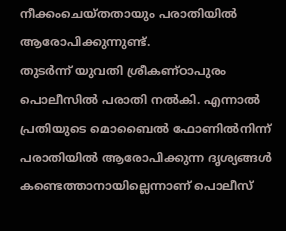നീക്കംചെയ്തതായും പരാതിയിൽ ആരോപിക്കുന്നുണ്ട്.
തുടർന്ന് യുവതി ശ്രീകണ്ഠാപുരം പൊലീസിൽ പരാതി നൽകി. എന്നാൽ പ്രതിയുടെ മൊബൈൽ ഫോണിൽനിന്ന് പരാതിയിൽ ആരോപിക്കുന്ന ദൃശ്യങ്ങൾ കണ്ടെത്താനായില്ലെന്നാണ് പൊലീസ്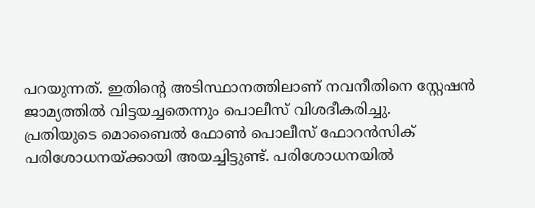പറയുന്നത്. ഇതിന്റെ അടിസ്ഥാനത്തിലാണ് നവനീതിനെ സ്റ്റേഷൻ ജാമ്യത്തിൽ വിട്ടയച്ചതെന്നും പൊലീസ് വിശദീകരിച്ചു.
പ്രതിയുടെ മൊബൈൽ ഫോൺ പൊലീസ് ഫോറൻസിക് പരിശോധനയ്ക്കായി അയച്ചിട്ടുണ്ട്. പരിശോധനയിൽ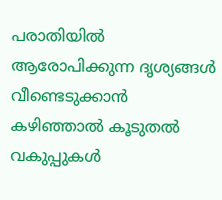പരാതിയിൽ ആരോപിക്കുന്ന ദൃശ്യങ്ങൾ വീണ്ടെടുക്കാൻ കഴിഞ്ഞാൽ കൂടുതൽ വകുപ്പുകൾ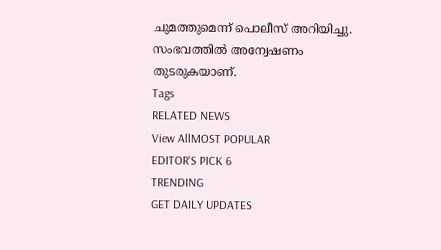ചുമത്തുമെന്ന് പൊലീസ് അറിയിച്ചു. സംഭവത്തിൽ അന്വേഷണം തുടരുകയാണ്.
Tags
RELATED NEWS
View AllMOST POPULAR
EDITOR'S PICK 6
TRENDING
GET DAILY UPDATES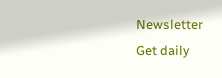Newsletter
Get daily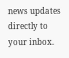news updates directly to your inbox.